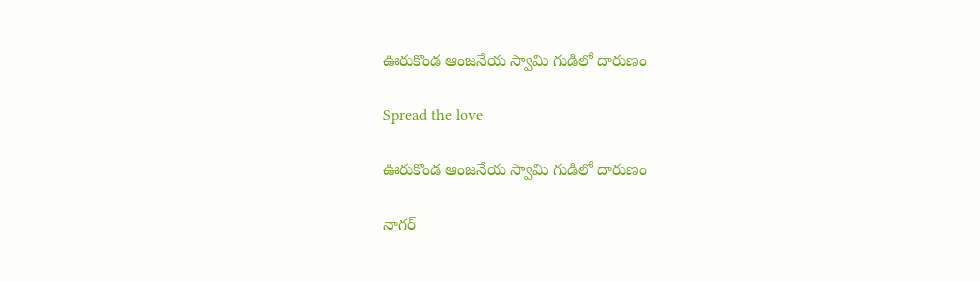ఊరుకొండ ఆంజనేయ స్వామి గుడిలో దారుణం

Spread the love

ఊరుకొండ ఆంజనేయ స్వామి గుడిలో దారుణం

నాగర్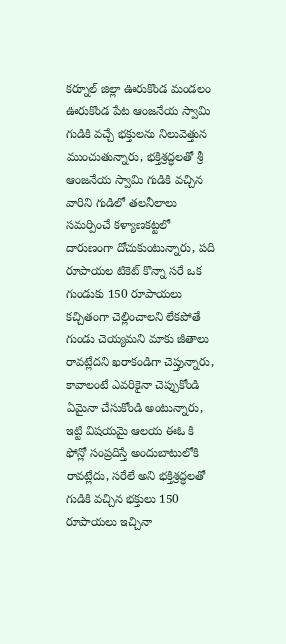కర్నూల్ జిల్లా ఊరుకొండ మండలం ఊరుకొండ పేట ఆంజనేయ స్వామి గుడికి వచ్చే భక్తులను నిలువెత్తున ముంచుతున్నారు, భక్తిశ్రద్ధలతో శ్రీ ఆంజనేయ స్వామి గుడికి వచ్చిన వారిని గుడిలో తలనీలాలు సమర్పించే కళ్యాణకట్టలో దారుణంగా దోచుకుంటున్నారు, పది రూపాయల టికెట్ కొన్నా సరే ఒక గుండుకు 150 రూపాయలు కచ్చితంగా చెల్లించాలని లేకపోతే గుండు చెయ్యమని మాకు జీతాలు రావట్లేదని ఖరాకండిగా చెప్తున్నారు, కావాలంటే ఎవరికైనా చెప్పుకోండి ఏమైనా చేసుకోండి అంటున్నారు, ఇట్టి విషయమై ఆలయ ఈఓ కి ఫోన్లో సంప్రదిస్తే అందుబాటులోకి రావట్లేదు, సరేలే అని భక్తిశ్రద్ధలతో గుడికి వచ్చిన భక్తులు 150 రూపాయలు ఇచ్చినా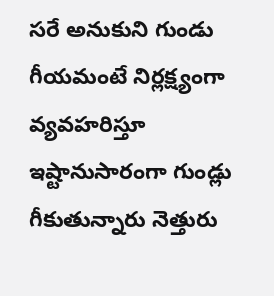సరే అనుకుని గుండు గీయమంటే నిర్లక్ష్యంగా వ్యవహరిస్తూ ఇష్టానుసారంగా గుండ్లు గీకుతున్నారు నెత్తురు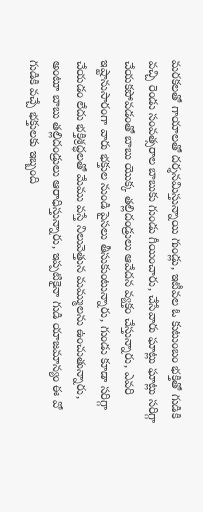మరకలతో గాయాలతో దర్శనమిస్తున్నాయి గుండ్లు, ఇటీవల ఓ కుటుంబం భక్తితో గుడికి వచ్చి రెండు సంవత్సరాల బాబుకు గుండు గీయించారు, చేసేవారు ఘాట్లు ఘాట్లు సరిగ్గా చేయకపోవడంతో బాబు యొక్క తల్లిదండ్రులు ఆవేదన వ్యక్తం చేస్తున్నారు, ఎవరి ఇష్టానుసారంగా వారు భక్తుల నుండి పైసలు తీసుకుంటున్నారు, గుండు కూడా సరిగ్గా చేయడం లేదు భక్తిశ్రద్ధలతో మేము వస్తే నిలువెత్తున మమ్ములను ఉంచుతున్నారు, అంటూ బాబు తల్లిదండ్రులు ఆరాధిస్తున్నారు, ఇప్పటికైనా గుడి యాజమాన్యం ఈ వో గుడికి వచ్చే భక్తులకు ఇబ్బంది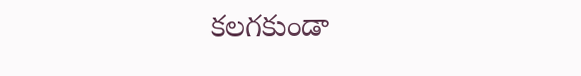కలగకుండా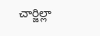చార్జిల్లా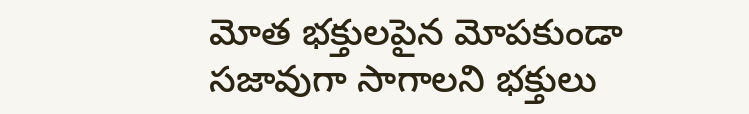మోత భక్తులపైన మోపకుండా సజావుగా సాగాలని భక్తులు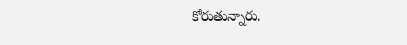కోరుతున్నారు.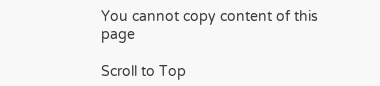You cannot copy content of this page

Scroll to Top